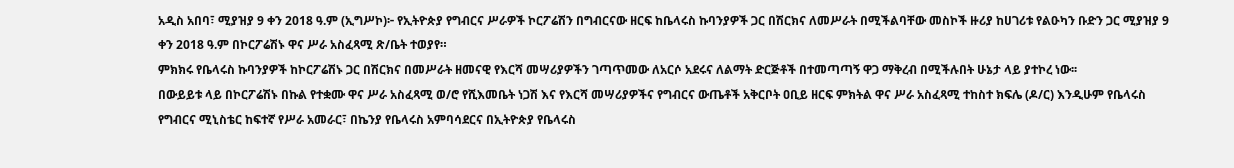አዲስ አበባ፣ ሚያዝያ 9 ቀን 2018 ዓ.ም (ኢግሥኮ)፦ የኢትዮጵያ የግብርና ሥራዎች ኮርፖሬሽን በግብርናው ዘርፍ ከቤላሩስ ኩባንያዎች ጋር በሽርክና ለመሥራት በሚችልባቸው መስኮች ዙሪያ ከሀገሪቱ የልዑካን ቡድን ጋር ሚያዝያ 9 ቀን 2018 ዓ.ም በኮርፖሬሽኑ ዋና ሥራ አስፈጻሚ ጽ/ቤት ተወያየ።
ምክክሩ የቤላሩስ ኩባንያዎች ከኮርፖሬሽኑ ጋር በሽርክና በመሥራት ዘመናዊ የእርሻ መሣሪያዎችን ገጣጥመው ለአርሶ አደሩና ለልማት ድርጅቶች በተመጣጣኝ ዋጋ ማቅረብ በሚችሉበት ሁኔታ ላይ ያተኮረ ነው፡፡
በውይይቱ ላይ በኮርፖሬሽኑ በኩል የተቋሙ ዋና ሥራ አስፈጻሚ ወ/ሮ የሺእመቤት ነጋሽ እና የእርሻ መሣሪያዎችና የግብርና ውጤቶች አቅርቦት ዐቢይ ዘርፍ ምክትል ዋና ሥራ አስፈጻሚ ተከስተ ክፍሌ (ዶ/ር) እንዲሁም የቤላሩስ የግብርና ሚኒስቴር ከፍተኛ የሥራ አመራር፣ በኬንያ የቤላሩስ አምባሳደርና በኢትዮጵያ የቤላሩስ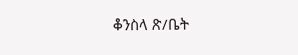ቆንስላ ጽ/ቤት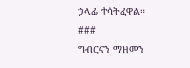ኃላፊ ተሳትፈዋል።
###
ግብርናን ማዘመን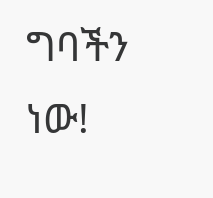ግባችን ነው!